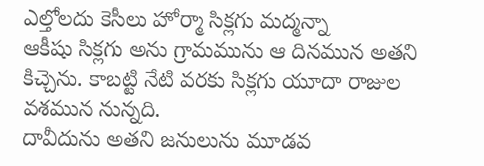ఎల్తోలదు కెసీలు హోర్మా సిక్లగు మద్మన్నా
ఆకీషు సిక్లగు అను గ్రామమును ఆ దినమున అతని కిచ్చెను. కాబట్టి నేటి వరకు సిక్లగు యూదా రాజుల వశమున నున్నది.
దావీదును అతని జనులును మూడవ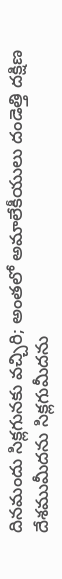దినమందు సిక్లగునకు వచ్చిరి; అంతలో అమాలేకీయులు దండెత్తి దక్షిణ దేశముమీదను సిక్లగుమీదను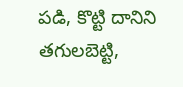పడి, కొట్టి దానిని తగులబెట్టి,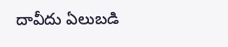దావీదు ఏలుబడి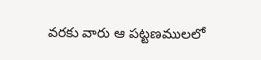వరకు వారు ఆ పట్టణములలో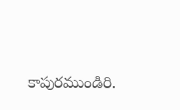కాపురముండిరి.